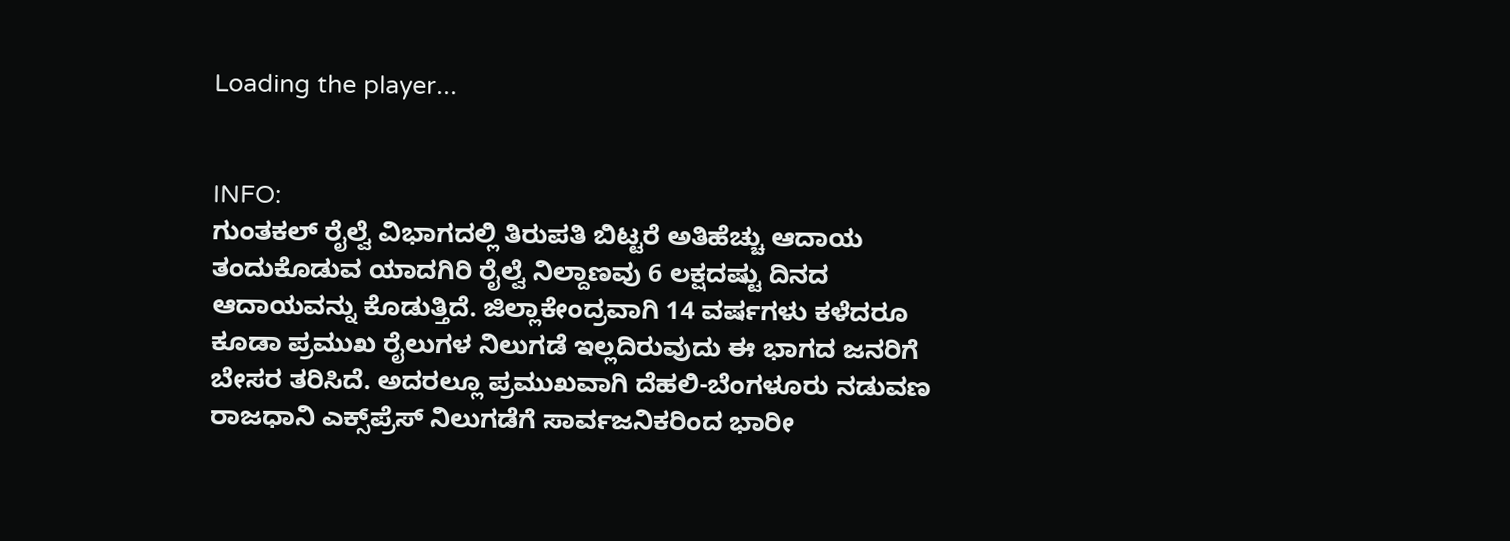Loading the player...


INFO:
ಗುಂತಕಲ್ ರೈಲ್ವೆ ವಿಭಾಗದಲ್ಲಿ ತಿರುಪತಿ ಬಿಟ್ಟರೆ ಅತಿಹೆಚ್ಚು ಆದಾಯ ತಂದುಕೊಡುವ ಯಾದಗಿರಿ ರೈಲ್ವೆ ನಿಲ್ದಾಣವು 6 ಲಕ್ಷದಷ್ಟು ದಿನದ ಆದಾಯವನ್ನು ಕೊಡುತ್ತಿದೆ. ಜಿಲ್ಲಾಕೇಂದ್ರವಾಗಿ 14 ವರ್ಷಗಳು ಕಳೆದರೂ ಕೂಡಾ ಪ್ರಮುಖ ರೈಲುಗಳ ನಿಲುಗಡೆ ಇಲ್ಲದಿರುವುದು ಈ ಭಾಗದ ಜನರಿಗೆ ಬೇಸರ ತರಿಸಿದೆ. ಅದರಲ್ಲೂ ಪ್ರಮುಖವಾಗಿ ದೆಹಲಿ-ಬೆಂಗಳೂರು ನಡುವಣ ರಾಜಧಾನಿ ಎಕ್ಸ್‌ಪ್ರೆಸ್‌ ನಿಲುಗಡೆಗೆ ಸಾರ್ವಜನಿಕರಿಂದ ಭಾರೀ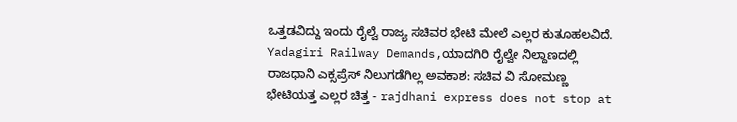ಒತ್ತಡವಿದ್ದು ಇಂದು ರೈಲ್ವೆ ರಾಜ್ಯ ಸಚಿವರ ಭೇಟಿ ಮೇಲೆ ಎಲ್ಲರ ಕುತೂಹಲವಿದೆ.
Yadagiri Railway Demands,ಯಾದಗಿರಿ ರೈಲ್ವೇ ನಿಲ್ದಾಣದಲ್ಲಿ ರಾಜಧಾನಿ ಎಕ್ಸಪ್ರೆಸ್‌ ನಿಲುಗಡೆಗಿಲ್ಲ ಅವಕಾಶ: ಸಚಿವ ವಿ ಸೋಮಣ್ಣ ಭೇಟಿಯತ್ತ ಎಲ್ಲರ ಚಿತ್ತ - rajdhani express does not stop at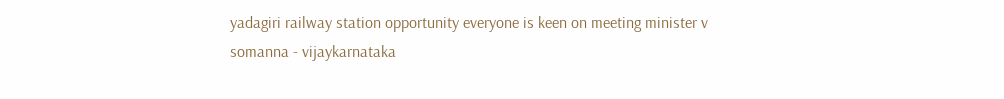yadagiri railway station opportunity everyone is keen on meeting minister v somanna - vijaykarnataka